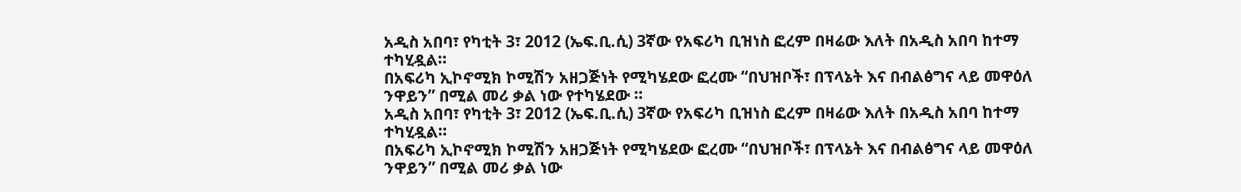አዲስ አበባ፣ የካቲት 3፣ 2012 (ኤፍ.ቢ.ሲ) 3ኛው የአፍሪካ ቢዝነስ ፎረም በዛሬው እለት በአዲስ አበባ ከተማ ተካሂዷል።
በአፍሪካ ኢኮኖሚክ ኮሚሽን አዘጋጅነት የሚካሄደው ፎረሙ “በህዝቦች፣ በፕላኔት እና በብልፅግና ላይ መዋዕለ ንዋይን” በሚል መሪ ቃል ነው የተካሄደው ።
አዲስ አበባ፣ የካቲት 3፣ 2012 (ኤፍ.ቢ.ሲ) 3ኛው የአፍሪካ ቢዝነስ ፎረም በዛሬው እለት በአዲስ አበባ ከተማ ተካሂዷል።
በአፍሪካ ኢኮኖሚክ ኮሚሽን አዘጋጅነት የሚካሄደው ፎረሙ “በህዝቦች፣ በፕላኔት እና በብልፅግና ላይ መዋዕለ ንዋይን” በሚል መሪ ቃል ነው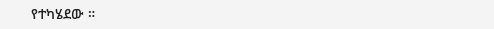የተካሄደው ።